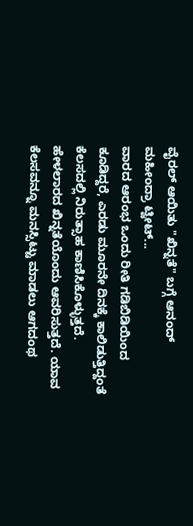ವೈರಲ್ ಆಯಿತು "ಖಿನ್ನತೆ" ಬಗ್ಗೆ ಆನಂದ್ ಮಹೀಂದ್ರಾ ಟ್ವೀಟ್...
ವಾರದ ಆರಂಭ ಒಂದು ರೀತಿ ಗಡಿಬಿಡಿಯಿಂದ ಕೂಡಿದ್ದರೆ, ಎರಡು ಮೂರನೇ ದಿನಕ್ಕೆ ಕಾಲಿಡುತ್ತಿದ್ದಂತೆ ಕೆಲಸದಲ್ಲಿ ನಿರುತ್ಸಾಹ ಕಾಣಿಸಿಕೊಳ್ಳುತ್ತದೆ. ಹೇಳಲಾರದ ಖಿನ್ನತೆಯೊಂದು ಆವರಿಸುತ್ತದೆ. ಯಾವ ಕೆಲಸವನ್ನೂ ಮನಸ್ಸಿಟ್ಟು ಮಾಡಲು ಆಗದಂಥ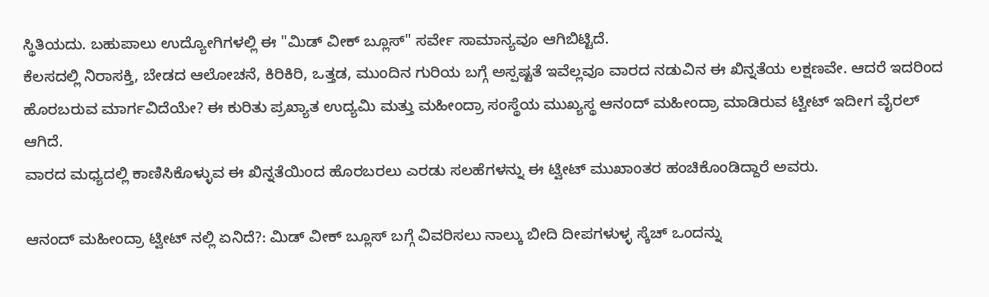ಸ್ಥಿತಿಯದು. ಬಹುಪಾಲು ಉದ್ಯೋಗಿಗಳಲ್ಲಿ ಈ "ಮಿಡ್ ವೀಕ್ ಬ್ಲೂಸ್" ಸರ್ವೇ ಸಾಮಾನ್ಯವೂ ಆಗಿಬಿಟ್ಟಿದೆ.
ಕೆಲಸದಲ್ಲಿ ನಿರಾಸಕ್ತಿ, ಬೇಡದ ಆಲೋಚನೆ, ಕಿರಿಕಿರಿ, ಒತ್ತಡ, ಮುಂದಿನ ಗುರಿಯ ಬಗ್ಗೆ ಅಸ್ಪಷ್ಟತೆ ಇವೆಲ್ಲವೂ ವಾರದ ನಡುವಿನ ಈ ಖಿನ್ನತೆಯ ಲಕ್ಷಣವೇ. ಆದರೆ ಇದರಿಂದ ಹೊರಬರುವ ಮಾರ್ಗವಿದೆಯೇ? ಈ ಕುರಿತು ಪ್ರಖ್ಯಾತ ಉದ್ಯಮಿ ಮತ್ತು ಮಹೀಂದ್ರಾ ಸಂಸ್ಥೆಯ ಮುಖ್ಯಸ್ಥ ಆನಂದ್ ಮಹೀಂದ್ರಾ ಮಾಡಿರುವ ಟ್ವೀಟ್ ಇದೀಗ ವೈರಲ್ ಆಗಿದೆ.
ವಾರದ ಮಧ್ಯದಲ್ಲಿ ಕಾಣಿಸಿಕೊಳ್ಳುವ ಈ ಖಿನ್ನತೆಯಿಂದ ಹೊರಬರಲು ಎರಡು ಸಲಹೆಗಳನ್ನು ಈ ಟ್ವೀಟ್ ಮುಖಾಂತರ ಹಂಚಿಕೊಂಡಿದ್ದಾರೆ ಅವರು.

ಆನಂದ್ ಮಹೀಂದ್ರಾ ಟ್ವೀಟ್ ನಲ್ಲಿ ಏನಿದೆ?: ಮಿಡ್ ವೀಕ್ ಬ್ಲೂಸ್ ಬಗ್ಗೆ ವಿವರಿಸಲು ನಾಲ್ಕು ಬೀದಿ ದೀಪಗಳುಳ್ಳ ಸ್ಕೆಚ್ ಒಂದನ್ನು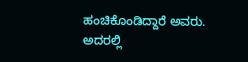ಹಂಚಿಕೊಂಡಿದ್ದಾರೆ ಅವರು. ಅದರಲ್ಲಿ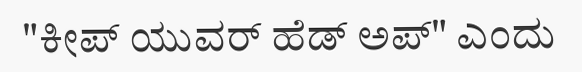"ಕೀಪ್ ಯುವರ್ ಹೆಡ್ ಅಪ್" ಎಂದು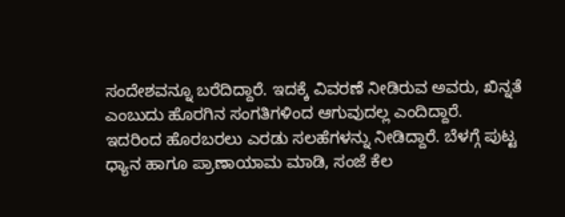ಸಂದೇಶವನ್ನೂ ಬರೆದಿದ್ದಾರೆ. ಇದಕ್ಕೆ ವಿವರಣೆ ನೀಡಿರುವ ಅವರು, ಖಿನ್ನತೆ ಎಂಬುದು ಹೊರಗಿನ ಸಂಗತಿಗಳಿಂದ ಆಗುವುದಲ್ಲ ಎಂದಿದ್ದಾರೆ.
ಇದರಿಂದ ಹೊರಬರಲು ಎರಡು ಸಲಹೆಗಳನ್ನು ನೀಡಿದ್ದಾರೆ. ಬೆಳಗ್ಗೆ ಪುಟ್ಟ ಧ್ಯಾನ ಹಾಗೂ ಪ್ರಾಣಾಯಾಮ ಮಾಡಿ, ಸಂಜೆ ಕೆಲ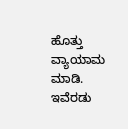ಹೊತ್ತು ವ್ಯಾಯಾಮ ಮಾಡಿ. ಇವೆರಡು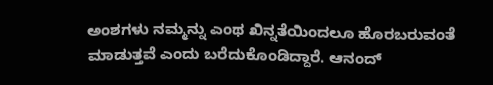ಅಂಶಗಳು ನಮ್ಮನ್ನು ಎಂಥ ಖಿನ್ನತೆಯಿಂದಲೂ ಹೊರಬರುವಂತೆ ಮಾಡುತ್ತವೆ ಎಂದು ಬರೆದುಕೊಂಡಿದ್ದಾರೆ. ಆನಂದ್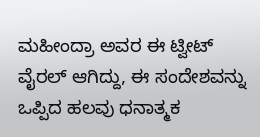ಮಹೀಂದ್ರಾ ಅವರ ಈ ಟ್ವೀಟ್ ವೈರಲ್ ಆಗಿದ್ದು, ಈ ಸಂದೇಶವನ್ನು ಒಪ್ಪಿದ ಹಲವು ಧನಾತ್ಮಕ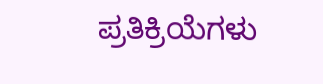ಪ್ರತಿಕ್ರಿಯೆಗಳು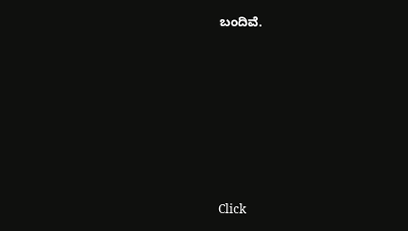ಬಂದಿವೆ.












Click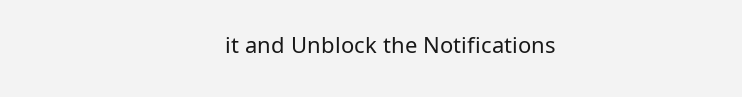it and Unblock the Notifications